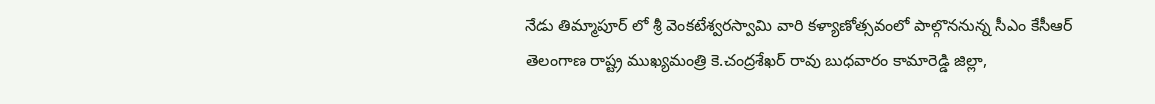నేడు తిమ్మాపూర్ లో శ్రీ వెంకటేశ్వరస్వామి వారి కళ్యాణోత్సవంలో పాల్గొననున్న సీఎం కేసీఆర్
తెలంగాణ రాష్ట్ర ముఖ్యమంత్రి కె.చంద్రశేఖర్ రావు బుధవారం కామారెడ్డి జిల్లా,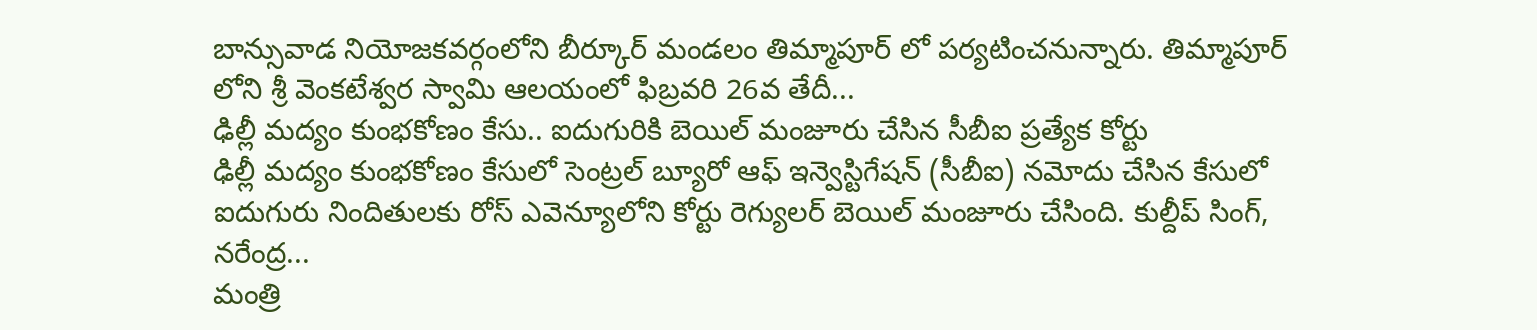బాన్సువాడ నియోజకవర్గంలోని బీర్కూర్ మండలం తిమ్మాపూర్ లో పర్యటించనున్నారు. తిమ్మాపూర్ లోని శ్రీ వెంకటేశ్వర స్వామి ఆలయంలో ఫిబ్రవరి 26వ తేదీ...
ఢిల్లీ మద్యం కుంభకోణం కేసు.. ఐదుగురికి బెయిల్ మంజూరు చేసిన సీబీఐ ప్రత్యేక కోర్టు
ఢిల్లీ మద్యం కుంభకోణం కేసులో సెంట్రల్ బ్యూరో ఆఫ్ ఇన్వెస్టిగేషన్ (సీబీఐ) నమోదు చేసిన కేసులో ఐదుగురు నిందితులకు రోస్ ఎవెన్యూలోని కోర్టు రెగ్యులర్ బెయిల్ మంజూరు చేసింది. కుల్దీప్ సింగ్, నరేంద్ర...
మంత్రి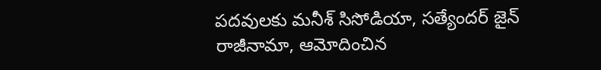పదవులకు మనీశ్ సిసోడియా, సత్యేందర్ జైన్ రాజీనామా, ఆమోదించిన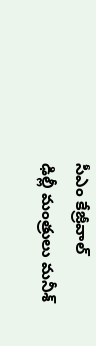సీఎం కేజ్రీవాల్
ఢిల్లీ మంత్రులు మనీశ్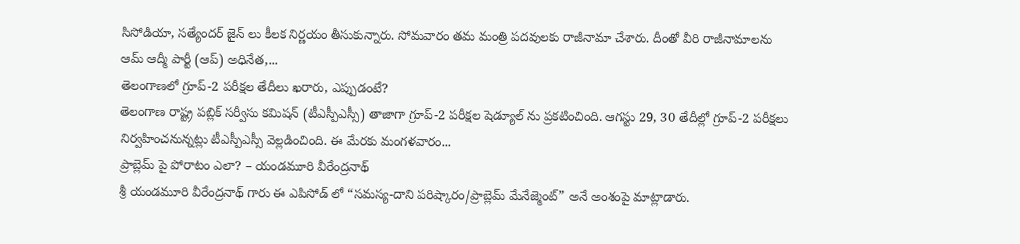సిసోడియా, సత్యేందర్ జైన్ లు కీలక నిర్ణయం తీసుకున్నారు. సోమవారం తమ మంత్రి పదవులకు రాజీనామా చేశారు. దీంతో వీరి రాజీనామాలను ఆమ్ ఆద్మీ పార్టీ (ఆప్) అధినేత,...
తెలంగాణలో గ్రూప్-2 పరీక్షల తేదీలు ఖరారు, ఎప్పుడంటే?
తెలంగాణ రాష్ట్ర పబ్లిక్ సర్వీసు కమిషన్ (టీఎస్పీఎస్సీ) తాజాగా గ్రూప్-2 పరీక్షల షెడ్యూల్ ను ప్రకటించింది. ఆగస్టు 29, 30 తేదీల్లో గ్రూప్-2 పరీక్షలు నిర్వహించనున్నట్లు టీఎస్పీఎస్సీ వెల్లడించింది. ఈ మేరకు మంగళవారం...
ప్రాబ్లెమ్ పై పోరాటం ఎలా? – యండమూరి వీరేంద్రనాథ్
శ్రీ యండమూరి వీరేంద్రనాథ్ గారు ఈ ఎపిసోడ్ లో “సమస్య-దాని పరిష్కారం/ప్రాబ్లెమ్ మేనేజ్మెంట్” అనే అంశంపై మాట్లాడారు.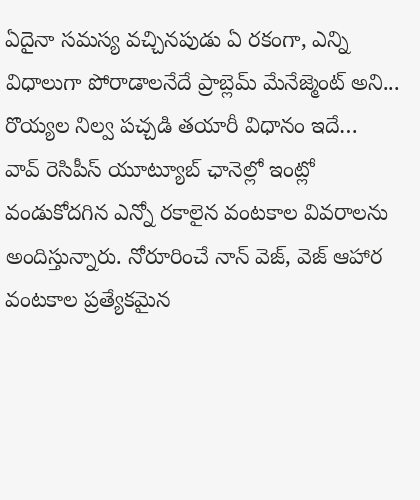ఏదైనా సమస్య వచ్చినపుడు ఏ రకంగా, ఎన్ని విధాలుగా పోరాడాలనేదే ప్రాబ్లెమ్ మేనేజ్మెంట్ అని...
రొయ్యల నిల్వ పచ్చడి తయారీ విధానం ఇదే…
వావ్ రెసిపీస్ యూట్యూబ్ ఛానెల్లో ఇంట్లో వండుకోదగిన ఎన్నో రకాలైన వంటకాల వివరాలను అందిస్తున్నారు. నోరూరించే నాన్ వెజ్, వెజ్ ఆహార వంటకాల ప్రత్యేకమైన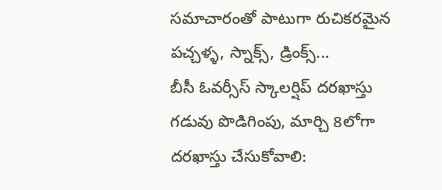సమాచారంతో పాటుగా రుచికరమైన పచ్చళ్ళ, స్నాక్స్, డ్రింక్స్...
బీసీ ఓవర్సీస్ స్కాలర్షిప్ దరఖాస్తు గడువు పొడిగింపు, మార్చి 8లోగా దరఖాస్తు చేసుకోవాలి: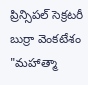ప్రిన్సిపల్ సెక్రటరీ బుర్రా వెంకటేశం
"మహాత్మా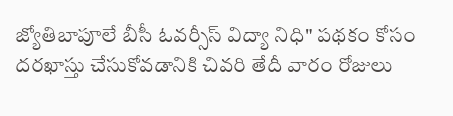జ్యోతిబాపూలే బీసీ ఓవర్సీస్ విద్యా నిధి" పథకం కోసం దరఖాస్తు చేసుకోవడానికి చివరి తేదీ వారం రోజులు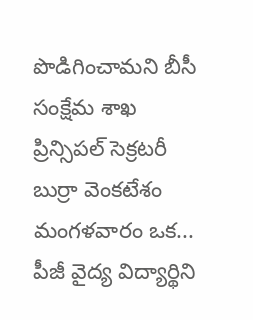పొడిగించామని బీసీ సంక్షేమ శాఖ ప్రిన్సిపల్ సెక్రటరీ బుర్రా వెంకటేశం మంగళవారం ఒక...
పీజీ వైద్య విద్యార్థిని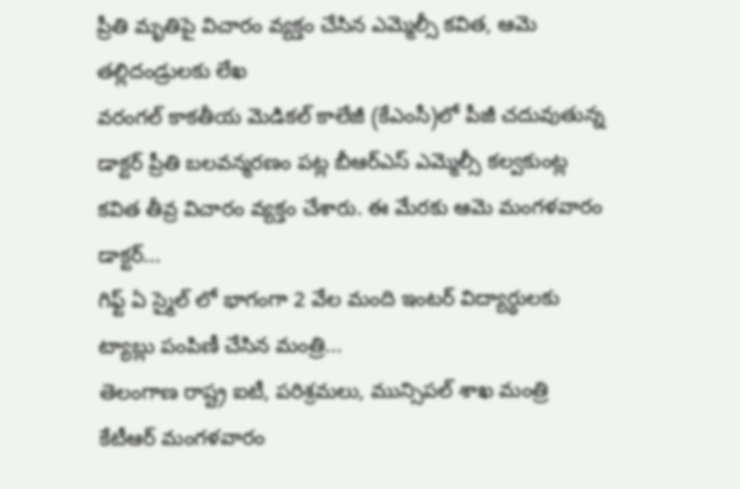ప్రీతి మృతిపై విచారం వ్యక్తం చేసిన ఎమ్మెల్సీ కవిత, ఆమె తల్లిదండ్రులకు లేఖ
వరంగల్ కాకతీయ మెడికల్ కాలేజీ (కేఎంసీ)లో పీజీ చదువుతున్న డాక్టర్ ప్రీతి బలవన్మరణం పట్ల బీఆర్ఎస్ ఎమ్మెల్సీ కల్వకుంట్ల కవిత తీవ్ర విచారం వ్యక్తం చేశారు. ఈ మేరకు ఆమె మంగళవారం డాక్టర్...
గిఫ్ట్ ఏ స్మైల్ లో భాగంగా 2 వేల మంది ఇంటర్ విద్యార్థులకు ట్యాబ్లు పంపిణీ చేసిన మంత్రి...
తెలంగాణ రాష్ట్ర ఐటీ, పరిశ్రమలు, మున్సిపల్ శాఖ మంత్రి కేటీఆర్ మంగళవారం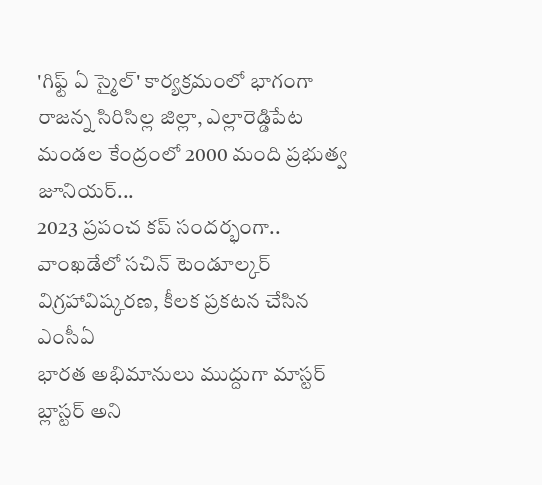'గిఫ్ట్ ఏ స్మైల్' కార్యక్రమంలో భాగంగా రాజన్న సిరిసిల్ల జిల్లా, ఎల్లారెడ్డిపేట మండల కేంద్రంలో 2000 మంది ప్రభుత్వ జూనియర్...
2023 ప్రపంచ కప్ సందర్భంగా.. వాంఖడేలో సచిన్ టెండూల్కర్ విగ్రహావిష్కరణ, కీలక ప్రకటన చేసిన ఎంసీఏ
భారత అభిమానులు ముద్దుగా మాస్టర్ బ్లాస్టర్ అని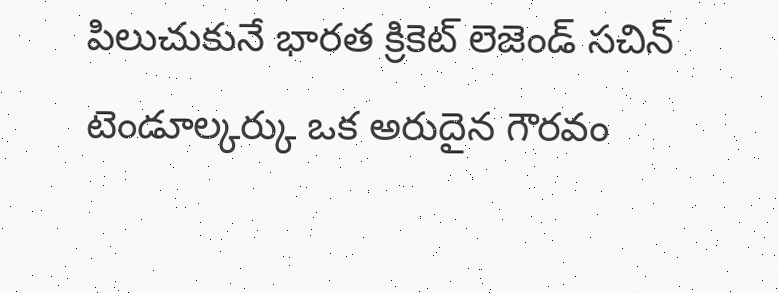పిలుచుకునే భారత క్రికెట్ లెజెండ్ సచిన్ టెండూల్కర్కు ఒక అరుదైన గౌరవం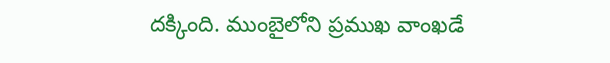దక్కింది. ముంబైలోని ప్రముఖ వాంఖడే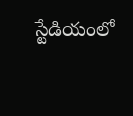స్టేడియంలో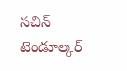సచిన్ టెండూల్కర్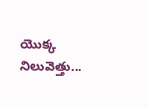యొక్క నిలువెత్తు...